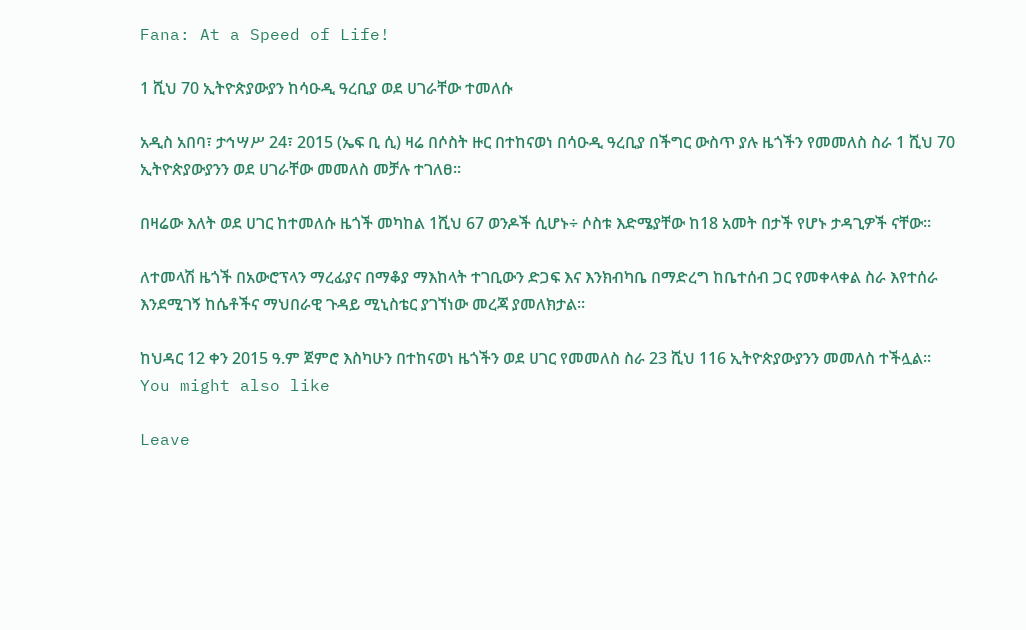Fana: At a Speed of Life!

1 ሺህ 70 ኢትዮጵያውያን ከሳዑዲ ዓረቢያ ወደ ሀገራቸው ተመለሱ

አዲስ አበባ፣ ታኅሣሥ 24፣ 2015 (ኤፍ ቢ ሲ) ዛሬ በሶስት ዙር በተከናወነ በሳዑዲ ዓረቢያ በችግር ውስጥ ያሉ ዜጎችን የመመለስ ስራ 1 ሺህ 70 ኢትዮጵያውያንን ወደ ሀገራቸው መመለስ መቻሉ ተገለፀ።

በዛሬው እለት ወደ ሀገር ከተመለሱ ዜጎች መካከል 1ሺህ 67 ወንዶች ሲሆኑ÷ ሶስቱ እድሜያቸው ከ18 አመት በታች የሆኑ ታዳጊዎች ናቸው፡፡

ለተመላሽ ዜጎች በአውሮፕላን ማረፊያና በማቆያ ማእከላት ተገቢውን ድጋፍ እና እንክብካቤ በማድረግ ከቤተሰብ ጋር የመቀላቀል ስራ እየተሰራ እንደሚገኝ ከሴቶችና ማህበራዊ ጉዳይ ሚኒስቴር ያገኘነው መረጃ ያመለክታል፡፡

ከህዳር 12 ቀን 2015 ዓ.ም ጀምሮ እስካሁን በተከናወነ ዜጎችን ወደ ሀገር የመመለስ ስራ 23 ሺህ 116 ኢትዮጵያውያንን መመለስ ተችሏል፡፡
You might also like

Leave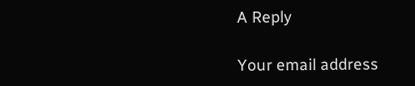A Reply

Your email address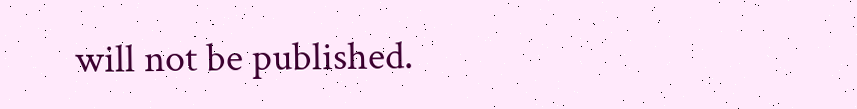will not be published.